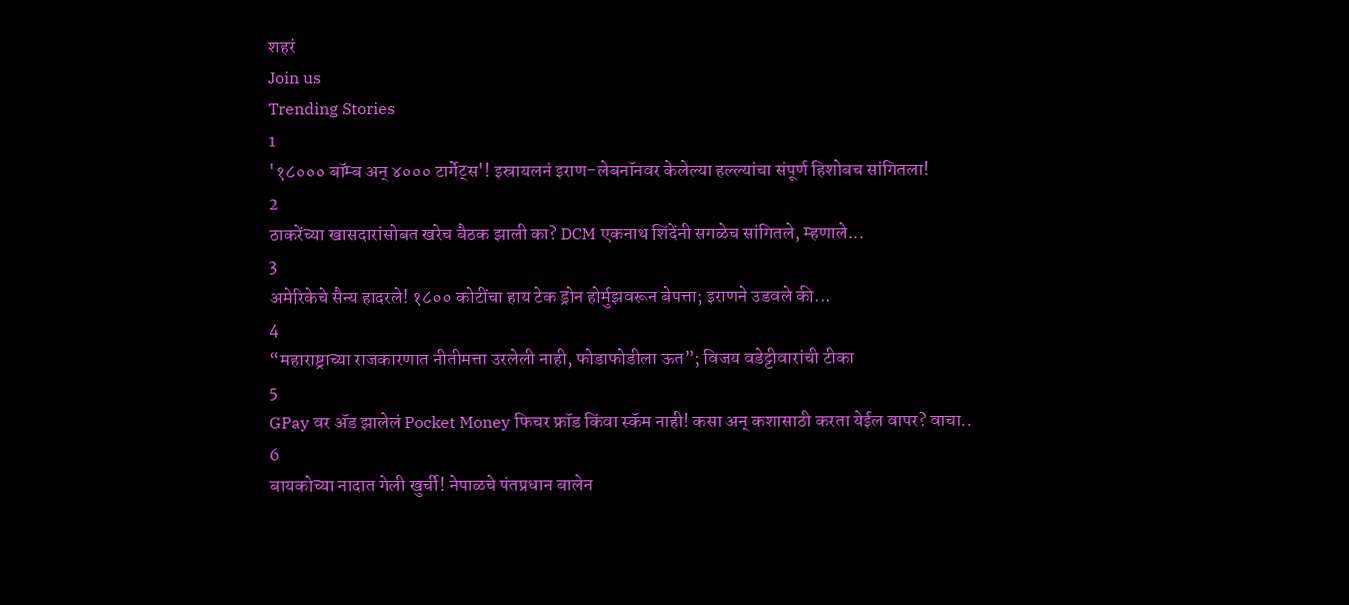शहरं
Join us
Trending Stories
1
'१८००० बॉम्ब अन् ४००० टार्गेट्स'! इस्रायलनं इराण-लेबनॉनवर केलेल्या हल्ल्यांचा संपूर्ण हिशोबच सांगितला!
2
ठाकरेंच्या खासदारांसोबत खरेच बैठक झाली का? DCM एकनाथ शिंदेंनी सगळेच सांगितले, म्हणाले...
3
अमेरिकेचे सैन्य हादरले! १८०० कोटींचा हाय टेक ड्रोन होर्मुझवरून बेपत्ता; इराणने उडवले की...
4
“महाराष्ट्राच्या राजकारणात नीतीमत्ता उरलेली नाही, फोडाफोडीला ऊत”; विजय वडेट्टीवारांची टीका
5
GPay वर ॲड झालेलं Pocket Money फिचर फ्रॉड किंवा स्कॅम नाही! कसा अन् कशासाठी करता येईल वापर? वाचा..
6
बायकोच्या नादात गेली खुर्ची! नेपाळचे पंतप्रधान बालेन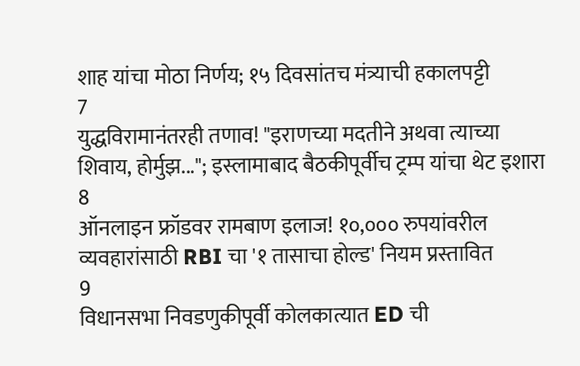शाह यांचा मोठा निर्णय; १५ दिवसांतच मंत्र्याची हकालपट्टी
7
युद्धविरामानंतरही तणाव! "इराणच्या मदतीने अथवा त्याच्या शिवाय, होर्मुझ..."; इस्लामाबाद बैठकीपूर्वीच ट्रम्प यांचा थेट इशारा
8
ऑनलाइन फ्रॉडवर रामबाण इलाज! १०,००० रुपयांवरील व्यवहारांसाठी RBI चा '१ तासाचा होल्ड' नियम प्रस्तावित
9
विधानसभा निवडणुकीपूर्वी कोलकात्यात ED ची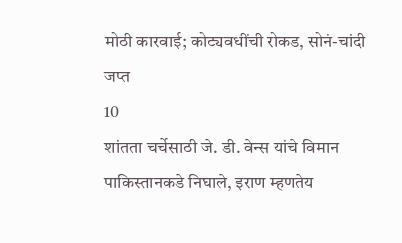मोठी कारवाई; कोट्यवधींची रोकड, सोनं-चांदी जप्त
10
शांतता चर्चेसाठी जे. डी. वेन्स यांचे विमान पाकिस्तानकडे निघाले, इराण म्हणतेय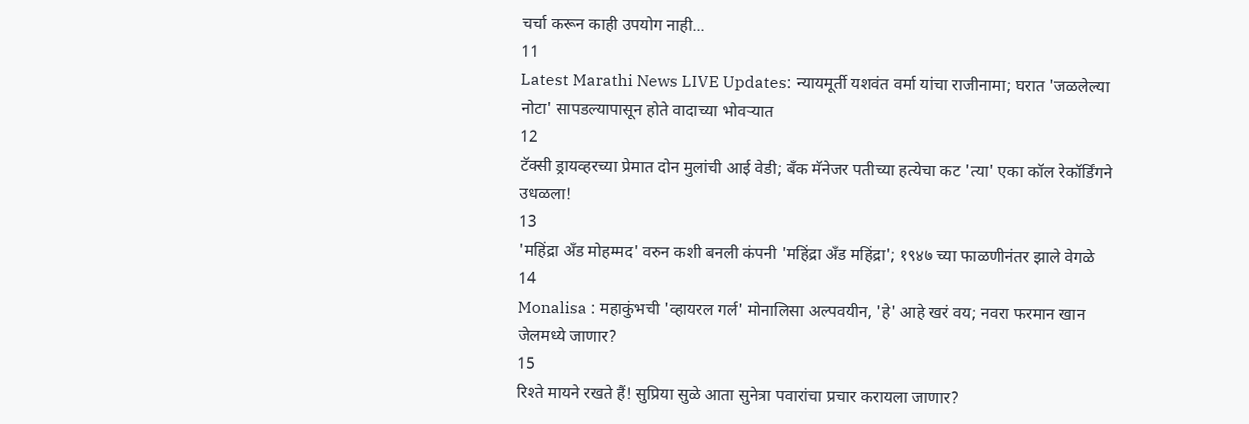चर्चा करून काही उपयोग नाही...
11
Latest Marathi News LIVE Updates: न्यायमूर्ती यशवंत वर्मा यांचा राजीनामा; घरात 'जळलेल्या नोटा' सापडल्यापासून होते वादाच्या भोवऱ्यात
12
टॅक्सी ड्रायव्हरच्या प्रेमात दोन मुलांची आई वेडी; बँक मॅनेजर पतीच्या हत्येचा कट 'त्या' एका कॉल रेकॉर्डिंगने उधळला!
13
'महिंद्रा अँड मोहम्मद' वरुन कशी बनली कंपनी 'महिंद्रा अँड महिंद्रा'; १९४७ च्या फाळणीनंतर झाले वेगळे
14
Monalisa : महाकुंभची 'व्हायरल गर्ल' मोनालिसा अल्पवयीन, 'हे' आहे खरं वय; नवरा फरमान खान जेलमध्ये जाणार?
15
रिश्ते मायने रखते हैं! सुप्रिया सुळे आता सुनेत्रा पवारांचा प्रचार करायला जाणार?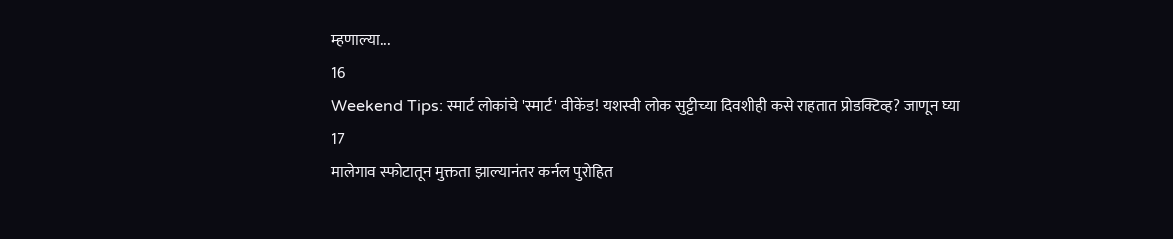म्हणाल्या...
16
Weekend Tips: स्मार्ट लोकांचे 'स्मार्ट' वीकेंड! यशस्वी लोक सुट्टीच्या दिवशीही कसे राहतात प्रोडक्टिव्ह? जाणून घ्या
17
मालेगाव स्फोटातून मुक्तता झाल्यानंतर कर्नल पुरोहित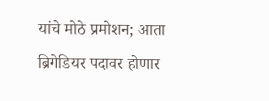यांचे मोठे प्रमोशन; आता ब्रिगेडियर पदावर होणार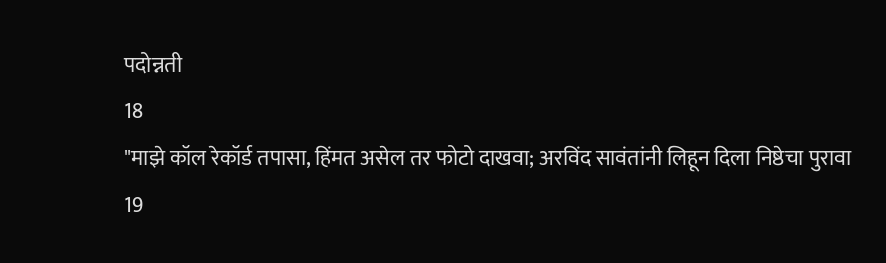पदोन्नती
18
"माझे कॉल रेकॉर्ड तपासा, हिंमत असेल तर फोटो दाखवा; अरविंद सावंतांनी लिहून दिला निष्ठेचा पुरावा
19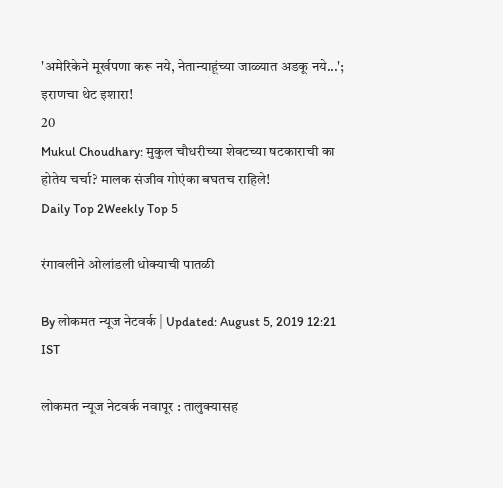'अमेरिकेने मूर्खपणा करू नये, नेतान्याहूंच्या जाळ्यात अडकू नये...'; इराणचा थेट इशारा!
20
Mukul Choudhary: मुकुल चौधरीच्या शेवटच्या षटकाराची का होतेय चर्चा? मालक संजीव गोएंका बघतच राहिले!
Daily Top 2Weekly Top 5

रंगावलीने ओलांडली धोक्याची पातळी

By लोकमत न्यूज नेटवर्क | Updated: August 5, 2019 12:21 IST

लोकमत न्यूज नेटवर्क नवापूर : तालुक्यासह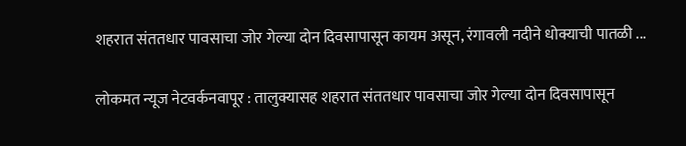शहरात संततधार पावसाचा जोर गेल्या दोन दिवसापासून कायम असून, रंगावली नदीने धोक्याची पातळी ...

लोकमत न्यूज नेटवर्कनवापूर : तालुक्यासह शहरात संततधार पावसाचा जोर गेल्या दोन दिवसापासून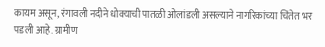कायम असून, रंगावली नदीने धोक्याची पातळी ओलांडली असल्याने नागरिकांच्या चिंतेत भर पडली आहे. ग्रामीण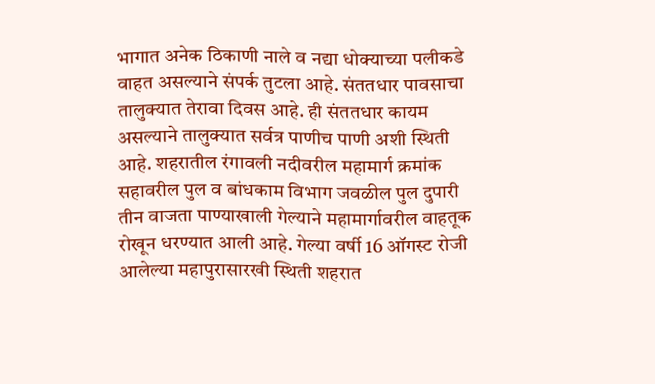भागात अनेक ठिकाणी नाले व नद्या धोक्याच्या पलीकडे वाहत असल्याने संपर्क तुटला आहे. संततधार पावसाचा तालुक्यात तेरावा दिवस आहे. ही संततधार कायम असल्याने तालुक्यात सर्वत्र पाणीच पाणी अशी स्थिती आहे. शहरातील रंगावली नदीवरील महामार्ग क्रमांक सहावरील पुल व बांधकाम विभाग जवळील पुल दुपारी तीन वाजता पाण्याखाली गेल्याने महामार्गावरील वाहतूक रोखून धरण्यात आली आहे. गेल्या वर्षी 16 ऑगस्ट रोजी आलेल्या महापुरासारखी स्थिती शहरात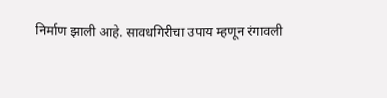निर्माण झाली आहे. सावधगिरीचा उपाय म्हणून रंगावली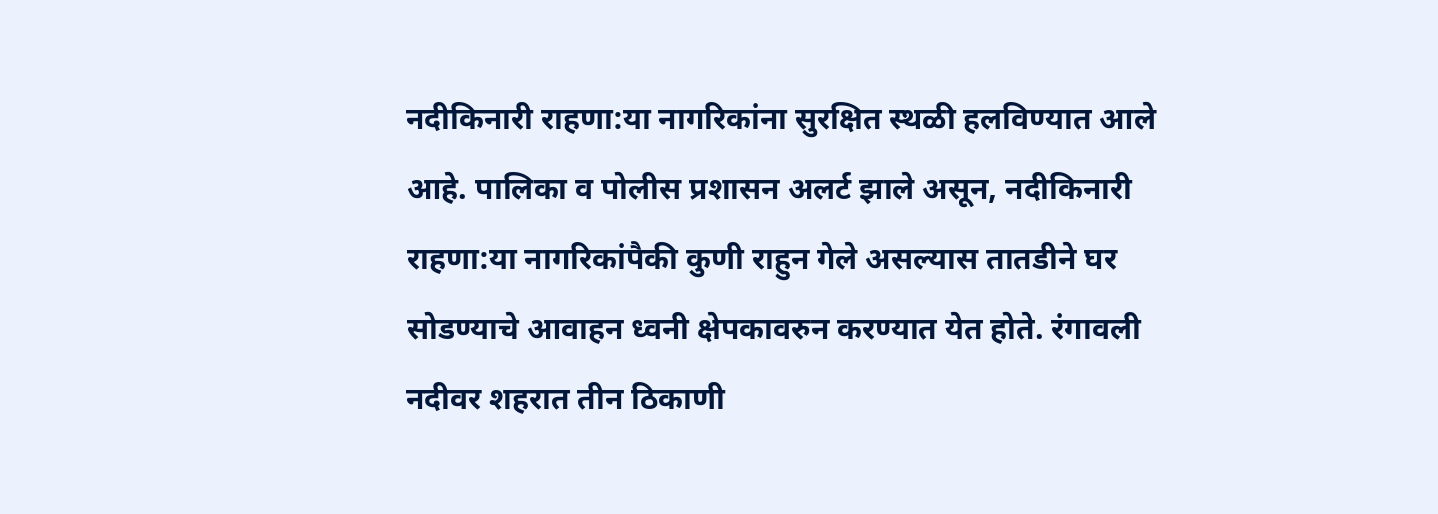नदीकिनारी राहणा:या नागरिकांना सुरक्षित स्थळी हलविण्यात आले आहे. पालिका व पोलीस प्रशासन अलर्ट झाले असून, नदीकिनारी  राहणा:या नागरिकांपैकी कुणी राहुन गेले असल्यास तातडीने घर सोडण्याचे आवाहन ध्वनी क्षेपकावरुन करण्यात येत होते. रंगावली नदीवर शहरात तीन ठिकाणी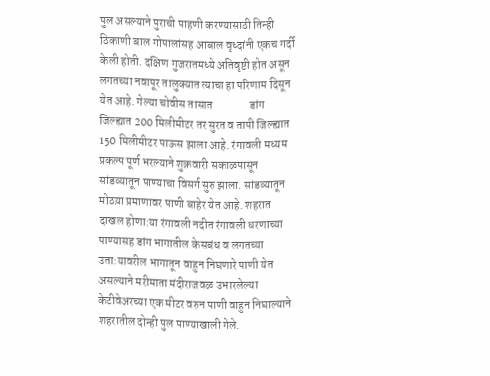पुल असल्याने पुराची पाहणी करण्यासाठी तिन्ही ठिकाणी बाल गोपालांसह आबाल वृध्दांनी एकच गर्दी केली होती. दक्षिण गुजरातमध्ये अतिवृष्टी होत असून लगतच्या नवापूर तालुक्यात त्याचा हा परिणाम दिसून येत आहे. गेल्या चोवीस तासात                डांग जिल्ह्यात 200 मिलीमीटर तर सुरत व तापी जिल्ह्यात 150 मिलीमीटर पाऊस झाला आहे. रंगावली मध्यम प्रकल्प पूर्ण भरल्याने शुक्रवारी सकाळपासून सांडव्यातून पाण्याचा विसर्ग सुरु झाला. सांडव्यातून मोठय़ा प्रमाणावर पाणी बाहेर येत आहे. शहरात दाखल होणा:या रंगावली नदीत रंगावली धरणाच्या पाण्यासह डांग भागातील केसबंध व लगतच्या उता:यावरील भागातून वाहुन निघणारे पाणी येत असल्याने मरीमाता मंदीराजवळ उभारलेल्या केटीवेअरच्या एक मीटर वरुन पाणी वाहुन निघाल्याने शहरातील दोन्ही पुल पाण्याखाली गेले.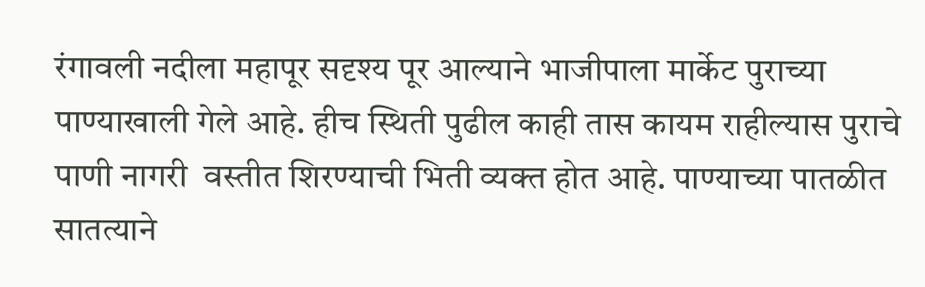रंगावली नदीला महापूर सदृश्य पूर आल्याने भाजीपाला मार्केट पुराच्या पाण्याखाली गेले आहे. हीच स्थिती पुढील काही तास कायम राहील्यास पुराचे पाणी नागरी  वस्तीत शिरण्याची भिती व्यक्त होत आहे. पाण्याच्या पातळीत सातत्याने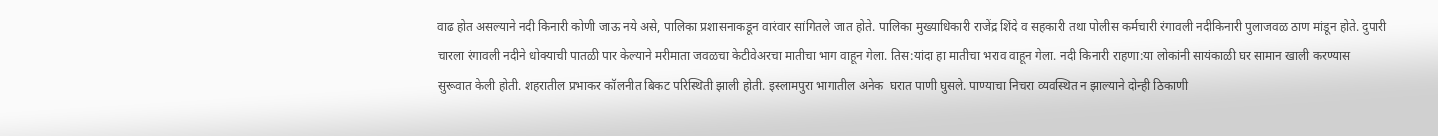वाढ होत असल्याने नदी किनारी कोणी जाऊ नये असे, पालिका प्रशासनाकडून वारंवार सांगितले जात होते. पालिका मुख्याधिकारी राजेंद्र शिंदे व सहकारी तथा पोलीस कर्मचारी रंगावली नदीकिनारी पुलाजवळ ठाण मांडून होते. दुपारी चारला रंगावली नदीने धोक्याची पातळी पार केल्याने मरीमाता जवळचा केटीवेअरचा मातीचा भाग वाहून गेला. तिस:यांदा हा मातीचा भराव वाहून गेला. नदी किनारी राहणा:या लोकांनी सायंकाळी घर सामान खाली करण्यास सुरूवात केली होती. शहरातील प्रभाकर कॉलनीत बिकट परिस्थिती झाली होती. इस्लामपुरा भागातील अनेक  घरात पाणी घुसले. पाण्याचा निचरा व्यवस्थित न झाल्याने दोन्ही ठिकाणी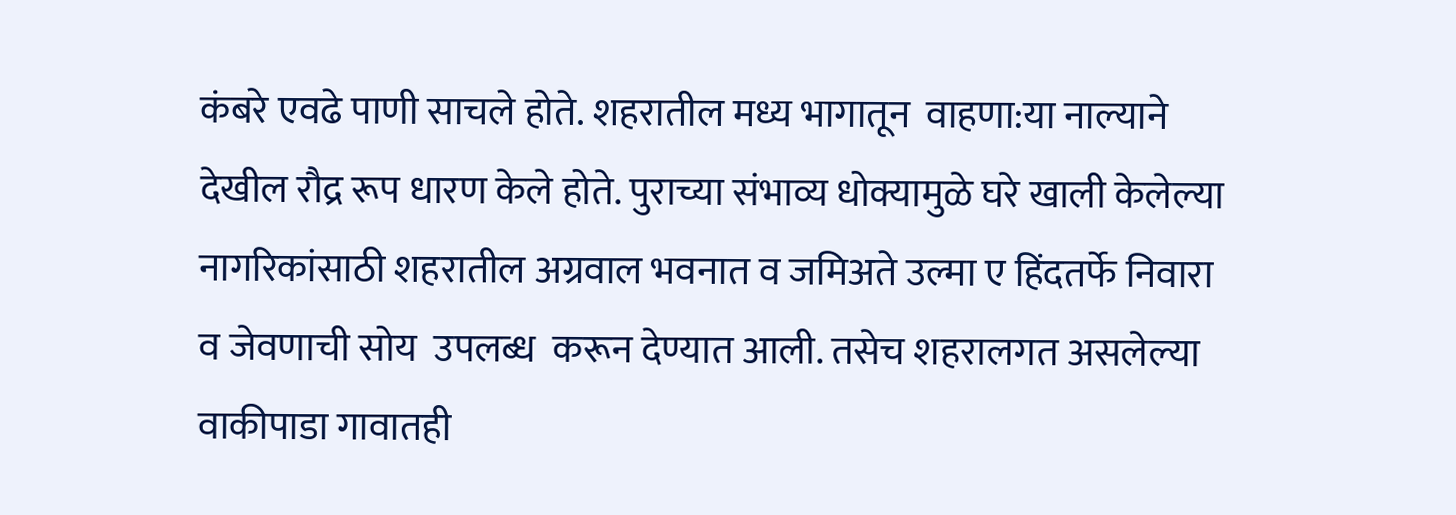कंबरे एवढे पाणी साचले होते. शहरातील मध्य भागातून  वाहणा:या नाल्याने देखील रौद्र रूप धारण केले होते. पुराच्या संभाव्य धोक्यामुळे घरे खाली केलेल्या नागरिकांसाठी शहरातील अग्रवाल भवनात व जमिअते उल्मा ए हिंदतर्फे निवारा व जेवणाची सोय  उपलब्ध  करून देण्यात आली. तसेच शहरालगत असलेल्या वाकीपाडा गावातही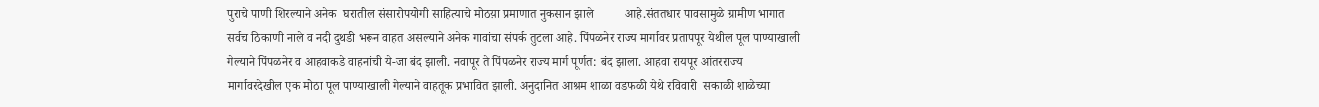पुराचे पाणी शिरल्याने अनेक  घरातील संसारोपयोगी साहित्याचे मोठय़ा प्रमाणात नुकसान झाले          आहे.संततधार पावसामुळे ग्रामीण भागात सर्वच ठिकाणी नाले व नदी दुथडी भरून वाहत असल्याने अनेक गावांचा संपर्क तुटला आहे. पिंपळनेर राज्य मार्गावर प्रतापपूर येथील पूल पाण्याखाली गेल्याने पिंपळनेर व आहवाकडे वाहनांची ये-जा बंद झाली. नवापूर ते पिंपळनेर राज्य मार्ग पूर्णत: बंद झाला. आहवा रायपूर आंतरराज्य मार्गावरदेखील एक मोठा पूल पाण्याखाली गेल्याने वाहतूक प्रभावित झाली. अनुदानित आश्रम शाळा वडफळी येथे रविवारी  सकाळी शाळेच्या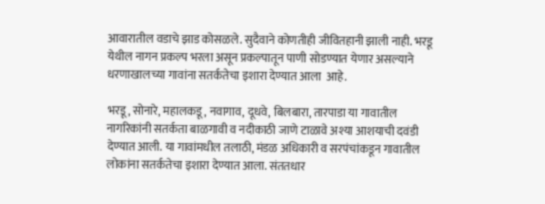आवारातील वडाचे झाड कोसळले. सुदैवाने कोणतीही जीवितहानी झाली नाही. भरडू येथील नागन प्रकल्प भरला असून प्रकल्पातून पाणी सोडण्यात येणार असल्याने धरणाखालच्या गावांना सतर्कतेचा इशारा देण्यात आला  आहे.

भरडू, सोनारे, महालकडू, नवागाव, दूधवे, बिलबारा, तारपाडा या गावातील नागरिकांनी सतर्कता बाळगावी व नदीकाठी जाणे टाळावे अश्या आशयाची दवंडी देण्यात आली. या गावांमधील तलाठी, मंडळ अधिकारी व सरपंचांकडून गावातील लोकांना सतर्कतेचा इशारा देण्यात आला. संततधार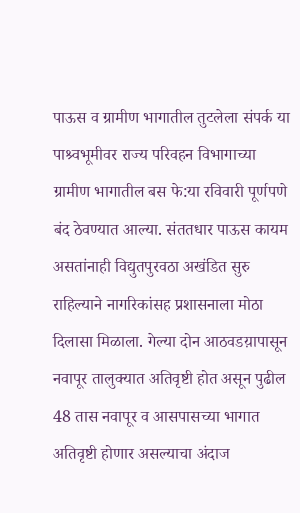पाऊस व ग्रामीण भागातील तुटलेला संपर्क या पाश्र्वभूमीवर राज्य परिवहन विभागाच्या ग्रामीण भागातील बस फे:या रविवारी पूर्णपणे बंद ठेवण्यात आल्या. संततधार पाऊस कायम असतांनाही विद्युतपुरवठा अखंडित सुरु राहिल्याने नागरिकांसह प्रशासनाला मोठा दिलासा मिळाला. गेल्या दोन आठवडय़ापासून नवापूर तालुक्यात अतिवृष्टी होत असून पुढील 48 तास नवापूर व आसपासच्या भागात अतिवृष्टी होणार असल्याचा अंदाज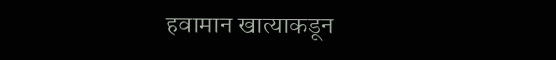हवामान खात्याकडून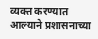व्यक्त करण्यात आल्याने प्रशासनाच्या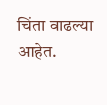चिंता वाढल्या आहेत.